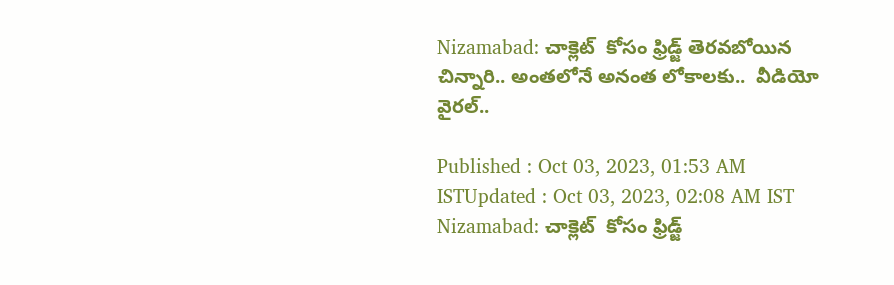Nizamabad: చాక్లెట్  కోసం ఫ్రిడ్జ్ తెరవబోయిన చిన్నారి.. అంతలోనే అనంత లోకాలకు..  వీడియో వైరల్..

Published : Oct 03, 2023, 01:53 AM ISTUpdated : Oct 03, 2023, 02:08 AM IST
Nizamabad: చాక్లెట్  కోసం ఫ్రిడ్జ్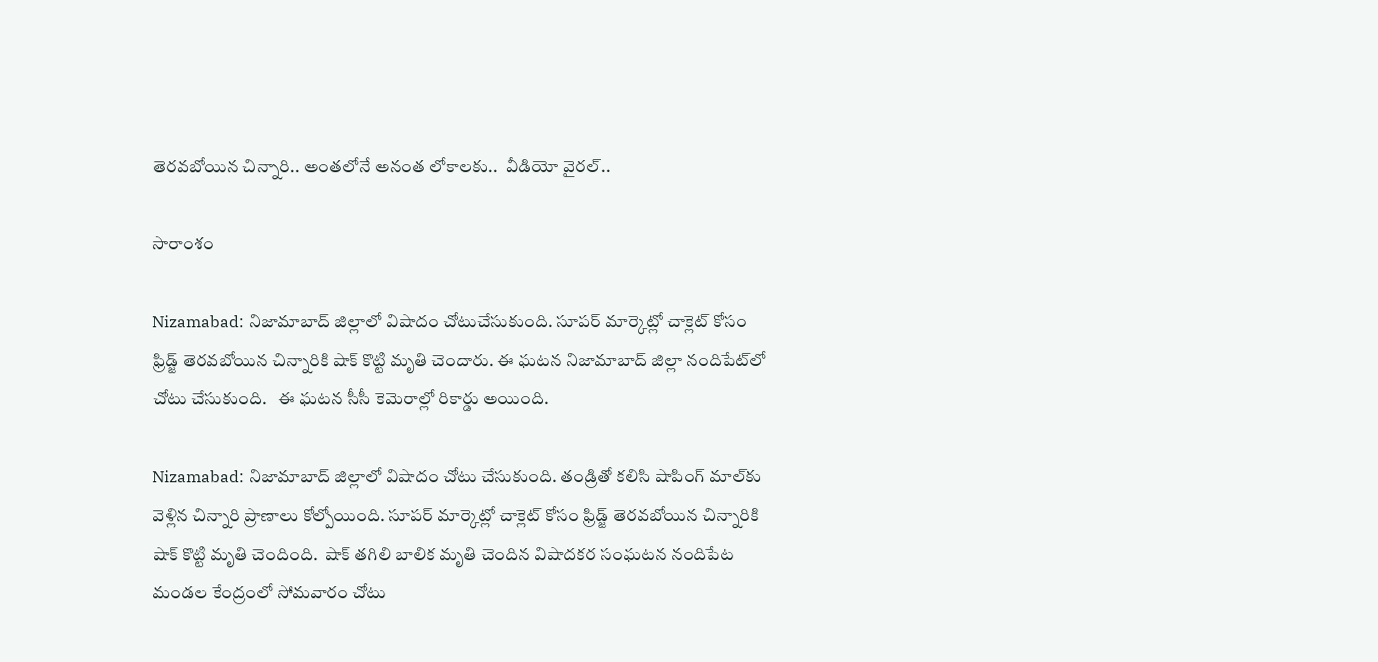తెరవబోయిన చిన్నారి.. అంతలోనే అనంత లోకాలకు..  వీడియో వైరల్..

సారాంశం

Nizamabad: నిజామాబాద్ జిల్లాలో విషాదం చోటుచేసుకుంది. సూపర్ మార్కెట్లో చాక్లెట్ కోసం ఫ్రిడ్జ్ తెరవబోయిన చిన్నారికి షాక్ కొట్టి మృతి చెందారు. ఈ ఘటన నిజామాబాద్ జిల్లా నందిపేట్‌లో చోటు చేసుకుంది.   ఈ ఘటన సీసీ కెమెరాల్లో రికార్డు అయింది.

Nizamabad: నిజామాబాద్‌‌ జిల్లాలో విషాదం చోటు చేసుకుంది. తండ్రితో కలిసి షాపింగ్‌ మాల్‌కు వెళ్లిన చిన్నారి ప్రాణాలు కోల్పోయింది. సూపర్ మార్కెట్లో చాక్లెట్ కోసం ఫ్రిడ్జ్ తెరవబోయిన చిన్నారికి షాక్ కొట్టి మృతి చెందింది.  షాక్‌ తగిలి బాలిక మృతి చెందిన విషాదకర సంఘటన నందిపేట మండల కేంద్రంలో సోమవారం చోటు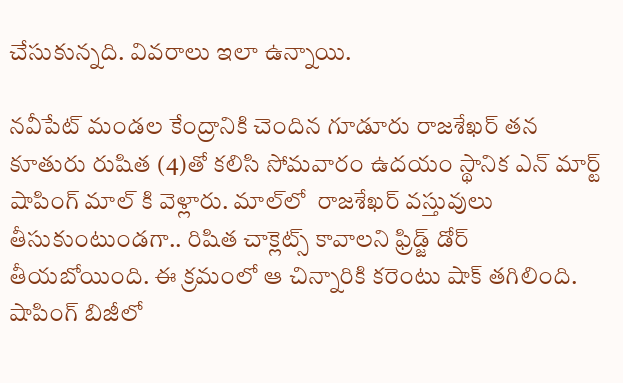చేసుకున్నది. వివరాలు ఇలా ఉన్నాయి.

నవీపేట్‌ మండల కేంద్రానికి చెందిన గూడూరు రాజశేఖర్‌ తన కూతురు రుషిత (4)తో కలిసి సోమవారం ఉదయం స్థానిక ఎన్‌ మార్ట్‌ షాపింగ్‌ మాల్‌ కి వెళ్లారు. మాల్‌లో  రాజశేఖర్‌ వస్తువులు తీసుకుంటుండగా.. రిషిత చాక్లెట్స్ కావాలని ఫ్రిడ్జ్‌ డోర్ తీయబోయింది. ఈ క్రమంలో ఆ చిన్నారికి కరెంటు షాక్‌ తగిలింది. షాపింగ్ బిజీలో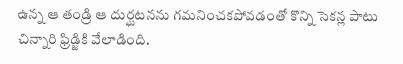ఉన్న ఆ తండ్రి ఆ దుర్ఘటనను గమనించకపోవడంతో కొన్ని సెకన్ల పాటు చిన్నారి ఫ్రిడ్జికి వేలాడింది.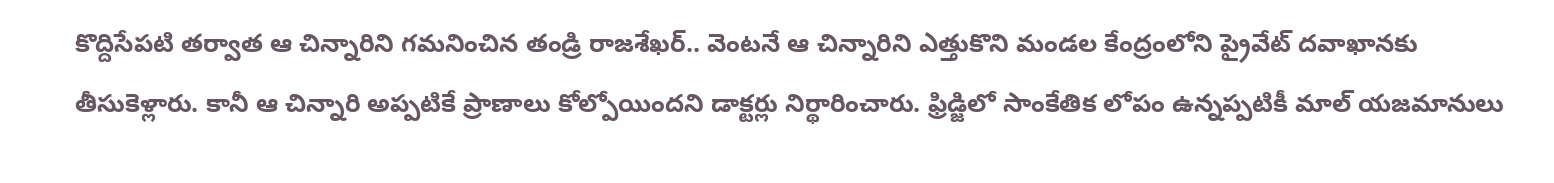కొద్దిసేపటి తర్వాత ఆ చిన్నారిని గమనించిన తండ్రి రాజశేఖర్‌.. వెంటనే ఆ చిన్నారిని ఎత్తుకొని మండల కేంద్రంలోని ప్రైవేట్‌ దవాఖానకు తీసుకెళ్లారు. కానీ ఆ చిన్నారి అప్పటికే ప్రాణాలు కోల్పోయిందని డాక్టర్లు నిర్థారించారు. ఫ్రిడ్జిలో సాంకేతిక లోపం ఉన్నప్పటికీ మాల్ యజమానులు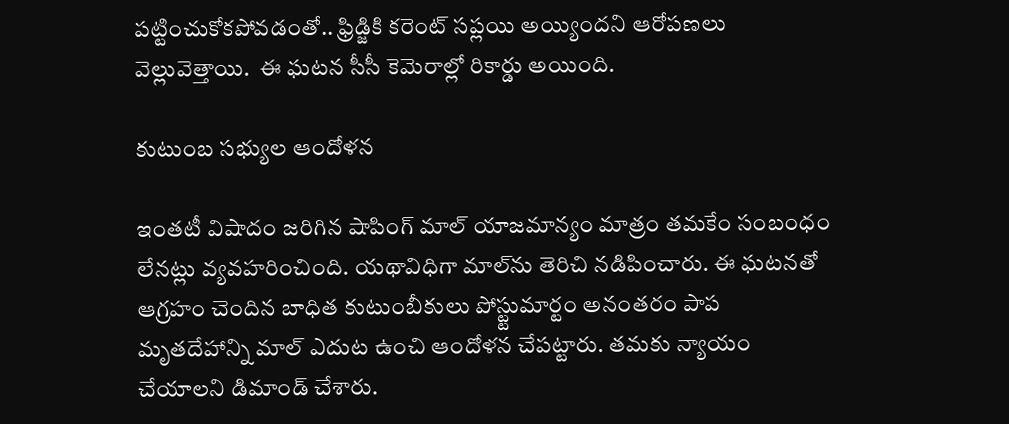పట్టించుకోకపోవడంతో.. ఫ్రిడ్జికి కరెంట్‌ సప్లయి అయ్యిందని ఆరోపణలు వెల్లువెత్తాయి.  ఈ ఘటన సీసీ కెమెరాల్లో రికార్డు అయింది.

కుటుంబ సభ్యుల ఆందోళన

ఇంతటీ విషాదం జరిగిన షాపింగ్ మాల్ యాజమాన్యం మాత్రం తమకేం సంబంధం లేనట్లు వ్యవహరించింది. యథావిధిగా మాల్‌ను తెరిచి నడిపించారు. ఈ ఘటనతో ఆగ్రహం చెందిన బాధిత కుటుంబీకులు పోస్ట్టుమార్టం అనంతరం పాప మృతదేహాన్ని మాల్‌ ఎదుట ఉంచి ఆందోళన చేపట్టారు. తమకు న్యాయం చేయాలని డిమాండ్‌ చేశారు.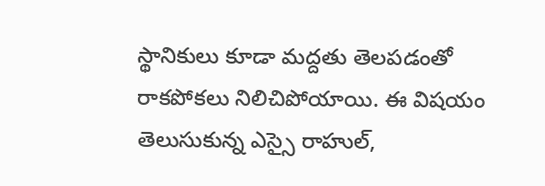స్థానికులు కూడా మద్దతు తెలపడంతో రాకపోకలు నిలిచిపోయాయి. ఈ విషయం తెలుసుకున్న ఎస్సై రాహుల్‌,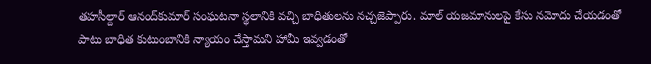తహసీల్దార్‌ ఆనంద్‌కుమార్‌ సంఘటనా స్థలానికి వచ్చి బాధితులను నచ్చజెప్పారు. మాల్‌ యజమానులపై కేసు నమోదు చేయడంతో పాటు బాధిత కుటుంబానికి న్యాయం చేస్తామని హామీ ఇవ్వడంతో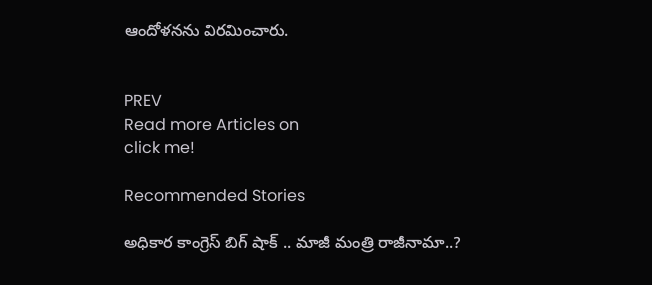ఆందోళనను విరమించారు.


PREV
Read more Articles on
click me!

Recommended Stories

అధికార కాంగ్రెస్ బిగ్ షాక్ .. మాజీ మంత్రి రాజీనామా..?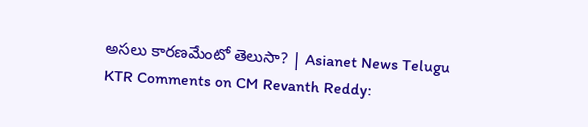అసలు కారణమేంటో తెలుసా? | Asianet News Telugu
KTR Comments on CM Revanth Reddy: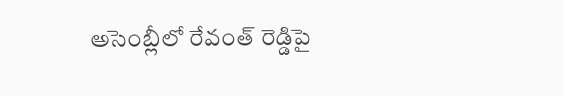అసెంబ్లీలో రేవంత్ రెడ్డిపై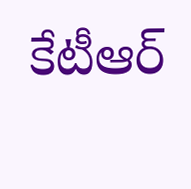కేటీఆర్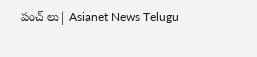పంచ్ లు| Asianet News Telugu